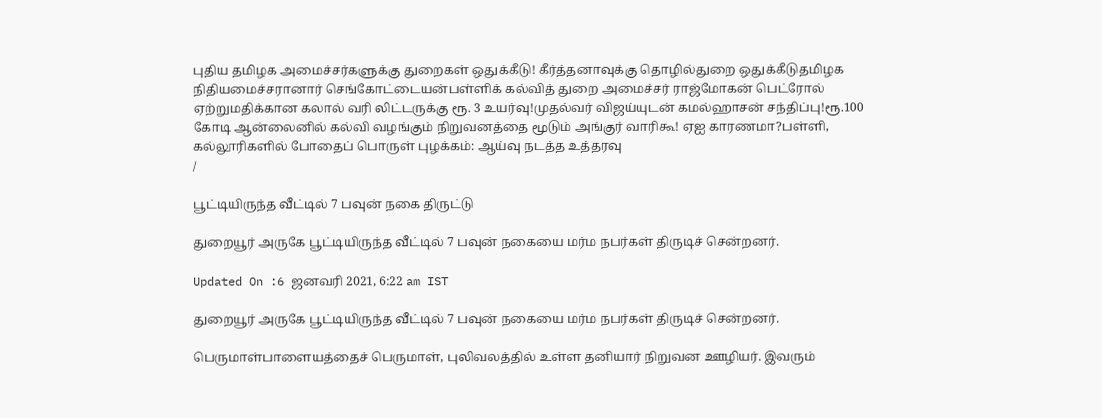புதிய தமிழக அமைச்சர்களுக்கு துறைகள் ஒதுக்கீடு! கீர்த்தனாவுக்கு தொழில்துறை ஒதுக்கீடுதமிழக நிதியமைச்சரானார் செங்கோட்டையன்பள்ளிக் கல்வித் துறை அமைச்சர் ராஜ்மோகன் பெட்ரோல் ஏற்றுமதிக்கான கலால் வரி லிட்டருக்கு ரூ. 3 உயர்வு!முதல்வர் விஜய்யுடன் கமல்ஹாசன் சந்திப்பு!ரூ.100 கோடி ஆன்லைனில் கல்வி வழங்கும் நிறுவனத்தை மூடும் அங்குர் வாரிகூ! ஏஐ காரணமா?பள்ளி, கல்லூரிகளில் போதைப் பொருள் புழக்கம்: ஆய்வு நடத்த உத்தரவு
/

பூட்டியிருந்த வீட்டில் 7 பவுன் நகை திருட்டு

துறையூர் அருகே பூட்டியிருந்த வீட்டில் 7 பவுன் நகையை மர்ம நபர்கள் திருடிச் சென்றனர்.

Updated On :6 ஜனவரி 2021, 6:22 am IST

துறையூர் அருகே பூட்டியிருந்த வீட்டில் 7 பவுன் நகையை மர்ம நபர்கள் திருடிச் சென்றனர்.

பெருமாள்பாளையத்தைச் பெருமாள், புலிவலத்தில் உள்ள தனியார் நிறுவன ஊழியர். இவரும்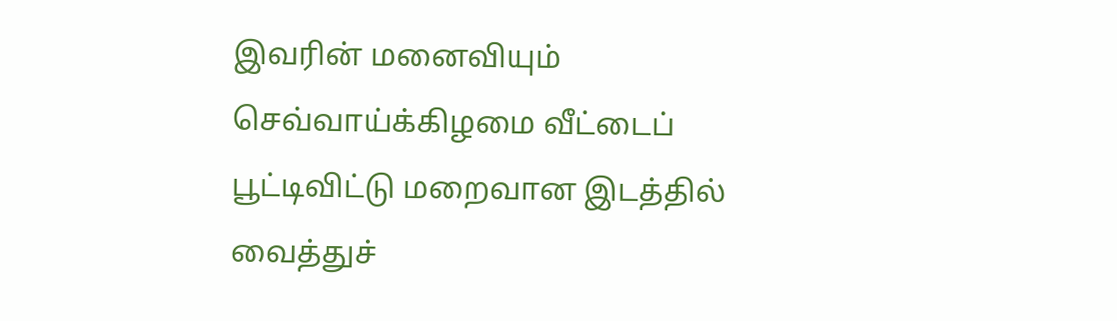இவரின் மனைவியும் செவ்வாய்க்கிழமை வீட்டைப் பூட்டிவிட்டு மறைவான இடத்தில் வைத்துச்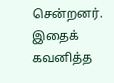சென்றனர். இதைக் கவனித்த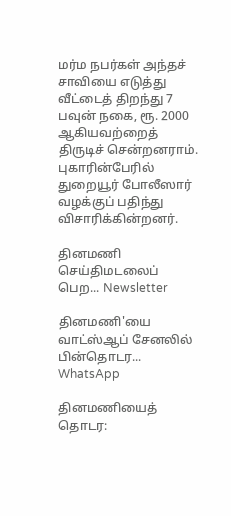மர்ம நபர்கள் அந்தச் சாவியை எடுத்து வீட்டைத் திறந்து 7 பவுன் நகை, ரூ. 2000 ஆகியவற்றைத் திருடிச் சென்றனராம். புகாரின்பேரில் துறையூர் போலீஸார் வழக்குப் பதிந்து விசாரிக்கின்றனர்.

தினமணி செய்திமடலைப் பெற... Newsletter

தினமணி'யை வாட்ஸ்ஆப் சேனலில் பின்தொடர... WhatsApp

தினமணியைத் தொடர: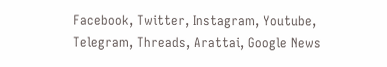Facebook, Twitter, Instagram, Youtube, Telegram, Threads, Arattai, Google News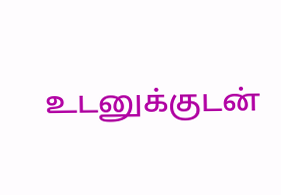உடனுக்குடன்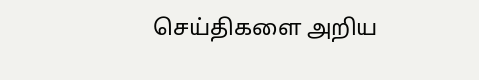செய்திகளை அறிய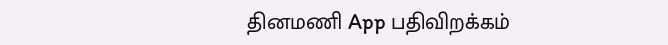தினமணி App பதிவிறக்கம்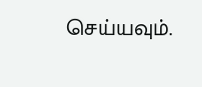செய்யவும்.